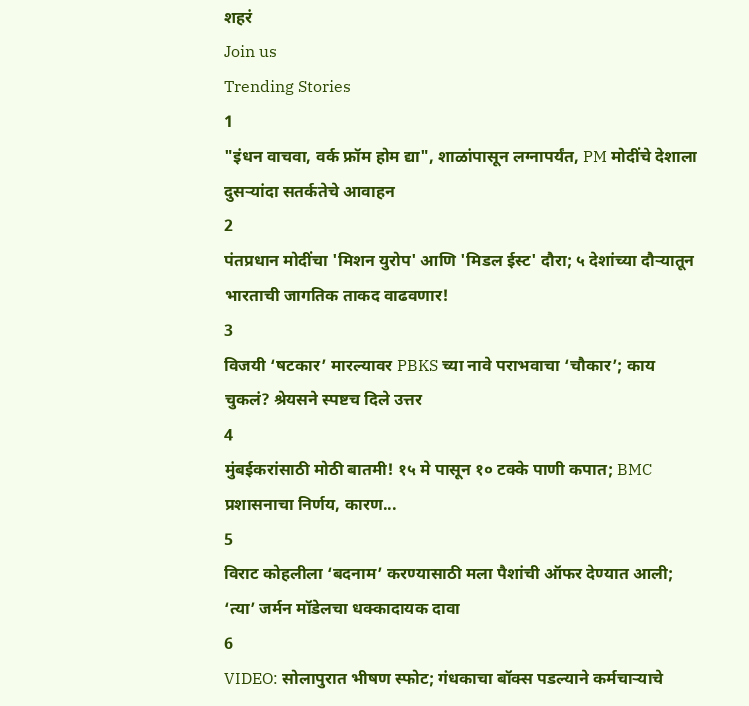शहरं
Join us
Trending Stories
1
"इंधन वाचवा, वर्क फ्रॉम होम द्या", शाळांपासून लग्नापर्यंत, PM मोदींचे देशाला दुसऱ्यांदा सतर्कतेचे आवाहन
2
पंतप्रधान मोदींचा 'मिशन युरोप' आणि 'मिडल ईस्ट' दौरा; ५ देशांच्या दौऱ्यातून भारताची जागतिक ताकद वाढवणार!
3
विजयी ‘षटकार’ मारल्यावर PBKS च्या नावे पराभवाचा ‘चौकार’; काय चुकलं? श्रेयसने स्पष्टच दिले उत्तर
4
मुंबईकरांसाठी मोठी बातमी! १५ मे पासून १० टक्के पाणी कपात; BMC प्रशासनाचा निर्णय, कारण...
5
विराट कोहलीला ‘बदनाम’ करण्यासाठी मला पैशांची ऑफर देण्यात आली; ‘त्या’ जर्मन मॉडेलचा धक्कादायक दावा
6
VIDEO: सोलापुरात भीषण स्फोट; गंधकाचा बॉक्स पडल्याने कर्मचाऱ्याचे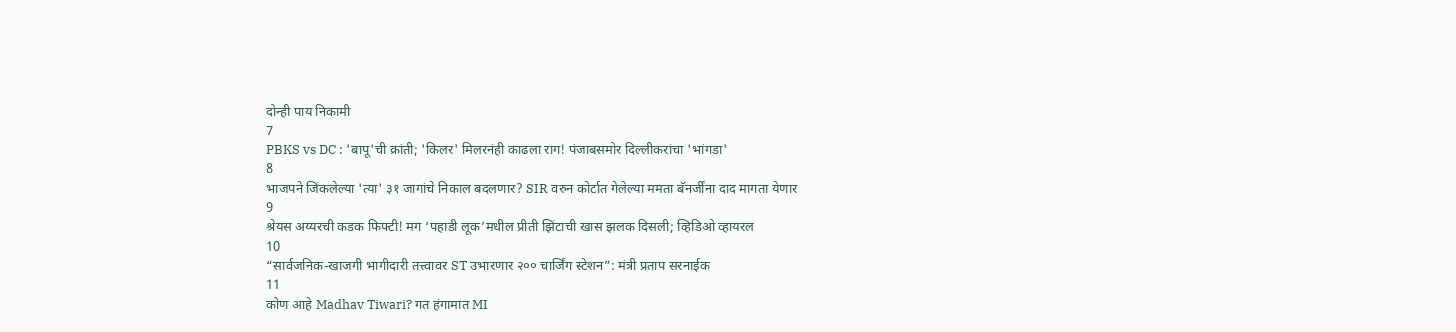दोन्ही पाय निकामी
7
PBKS vs DC : 'बापू'ची क्रांती; 'किलर' मिलरनंही काढला राग! पंजाबसमोर दिल्लीकरांचा 'भांगडा'
8
भाजपने जिंकलेल्या 'त्या' ३१ जागांचे निकाल बदलणार? SIR वरुन कोर्टात गेलेल्या ममता बॅनर्जींना दाद मागता येणार
9
श्रेयस अय्यरची कडक फिफ्टी! मग ‘पहाडी लूक’मधील प्रीती झिंटाची खास झलक दिसली; व्हिडिओ व्हायरल
10
“सार्वजनिक-खाजगी भागीदारी तत्त्वावर ST उभारणार २०० चार्जिंग स्टेशन”: मंत्री प्रताप सरनाईक
11
कोण आहे Madhav Tiwari? गत हंगामात MI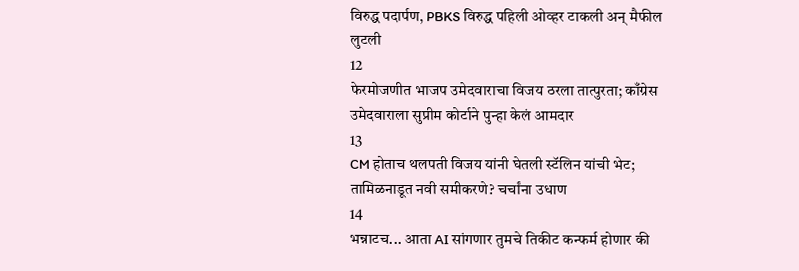विरुद्ध पदार्पण, PBKS विरुद्ध पहिली ओव्हर टाकली अन् मैफील लुटली
12
फेरमोजणीत भाजप उमेदवाराचा विजय ठरला तात्पुरता; काँग्रेस उमेदवाराला सुप्रीम कोर्टाने पुन्हा केलं आमदार
13
CM होताच थलपती विजय यांनी घेतली स्टॅलिन यांची भेट; तामिळनाडूत नवी समीकरणे? चर्चांना उधाण
14
भन्नाटच... आता AI सांगणार तुमचे तिकीट कन्फर्म होणार की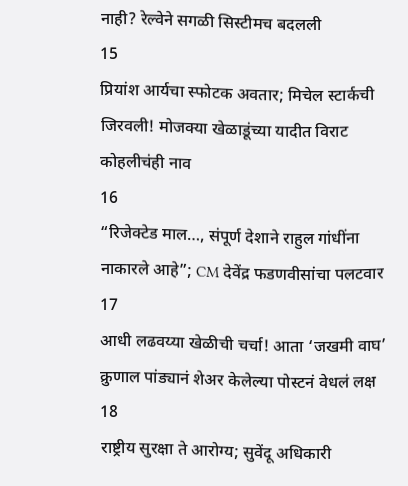नाही? रेल्वेने सगळी सिस्टीमच बदलली
15
प्रियांश आर्यचा स्फोटक अवतार; मिचेल स्टार्कची जिरवली! मोजक्या खेळाडूंच्या यादीत विराट कोहलीचंही नाव
16
“रिजेक्टेड माल…, संपूर्ण देशाने राहुल गांधींना नाकारले आहे”; CM देवेंद्र फडणवीसांचा पलटवार
17
आधी लढवय्या खेळीची चर्चा! आता ‘जखमी वाघ’ क्रुणाल पांड्यानं शेअर केलेल्या पोस्टनं वेधलं लक्ष
18
राष्ट्रीय सुरक्षा ते आरोग्य; सुवेंदू अधिकारी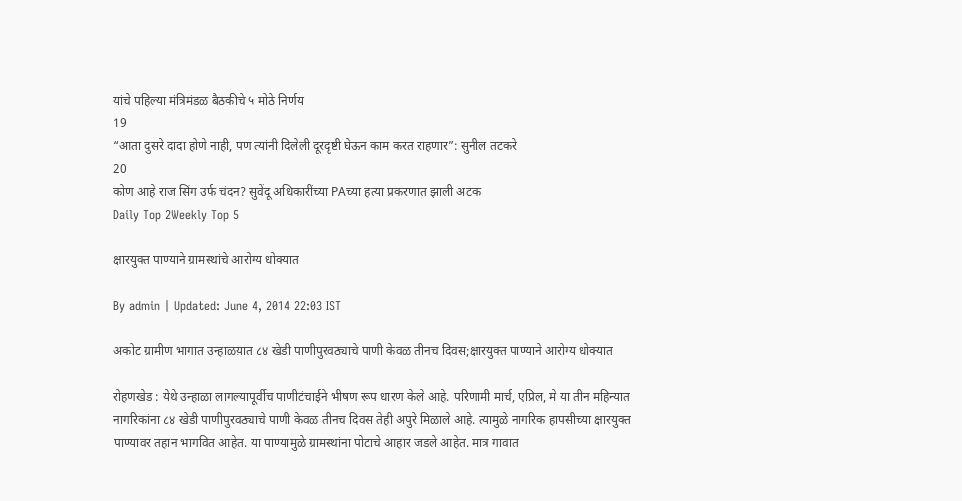यांचे पहिल्या मंत्रिमंडळ बैठकीचे ५ मोठे निर्णय
19
“आता दुसरे दादा होणे नाही, पण त्यांनी दिलेली दूरदृष्टी घेऊन काम करत राहणार”: सुनील तटकरे
20
कोण आहे राज सिंग उर्फ चंदन? सुवेंदू अधिकारींच्या PAच्या हत्या प्रकरणात झाली अटक
Daily Top 2Weekly Top 5

क्षारयुक्त पाण्याने ग्रामस्थांचे आरोग्य धोक्यात

By admin | Updated: June 4, 2014 22:03 IST

अकोट ग्रामीण भागात उन्हाळय़ात ८४ खेडी पाणीपुरवठ्याचे पाणी केवळ तीनच दिवस;क्षारयुक्त पाण्याने आरोग्य धोक्यात

रोहणखेड : येथे उन्हाळा लागल्यापूर्वीच पाणीटंचाईने भीषण रूप धारण केले आहे. परिणामी मार्च, एप्रिल, मे या तीन महिन्यात नागरिकांना ८४ खेडी पाणीपुरवठ्याचे पाणी केवळ तीनच दिवस तेही अपुरे मिळाले आहे. त्यामुळे नागरिक हापसीच्या क्षारयुक्त पाण्यावर तहान भागवित आहेत. या पाण्यामुळे ग्रामस्थांना पोटाचे आहार जडले आहेत. मात्र गावात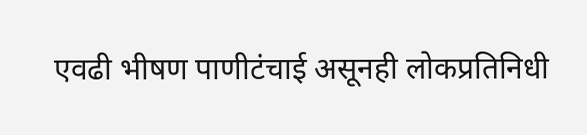एवढी भीषण पाणीटंचाई असूनही लोकप्रतिनिधी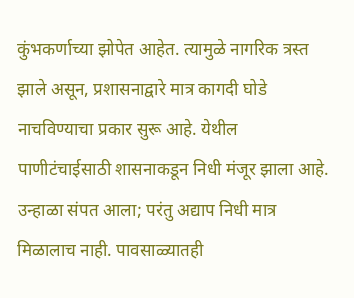कुंभकर्णाच्या झोपेत आहेत. त्यामुळे नागरिक त्रस्त झाले असून, प्रशासनाद्वारे मात्र कागदी घोडे नाचविण्याचा प्रकार सुरू आहे. येथील पाणीटंचाईसाठी शासनाकडून निधी मंजूर झाला आहे. उन्हाळा संपत आला; परंतु अद्याप निधी मात्र मिळालाच नाही. पावसाळ्यातही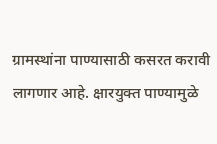ग्रामस्थांना पाण्यासाठी कसरत करावी लागणार आहे. क्षारयुक्त पाण्यामुळे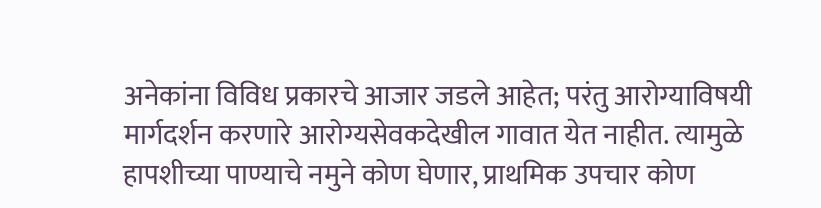अनेकांना विविध प्रकारचे आजार जडले आहेत; परंतु आरोग्याविषयी मार्गदर्शन करणारे आरोग्यसेवकदेखील गावात येत नाहीत. त्यामुळे हापशीच्या पाण्याचे नमुने कोण घेणार, प्राथमिक उपचार कोण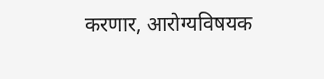करणार, आरोग्यविषयक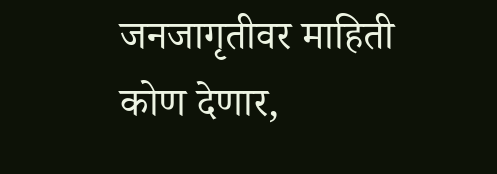जनजागृतीवर माहिती कोण देणार,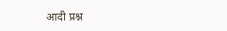आदी प्रश्न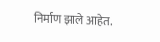निर्माण झाले आहेत.